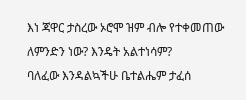እነ ጃዋር ታስረው ኦሮሞ ዝም ብሎ የተቀመጠው ለምንድን ነው? እንዴት አልተነሳም?
ባለፈው እንዳልኳችሁ ቤተልሔም ታፈሰ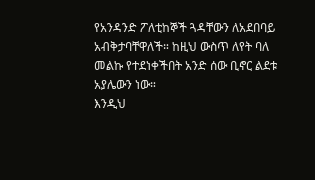የአንዳንድ ፖለቲከኞች ጓዳቸውን ለአደበባይ አብቅታባቸዋለች። ከዚህ ውስጥ ለየት ባለ መልኩ የተደነቀችበት አንድ ሰው ቢኖር ልደቱ አያሌውን ነው።
እንዲህ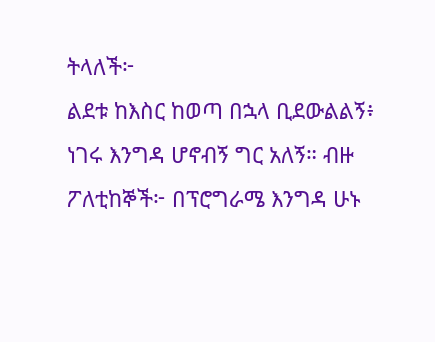ትላለች፦
ልደቱ ከእስር ከወጣ በኋላ ቢደውልልኝ፥ ነገሩ እንግዳ ሆኖብኝ ግር አለኝ። ብዙ ፖለቲከኞች፦ በፕሮግራሜ እንግዳ ሁኑ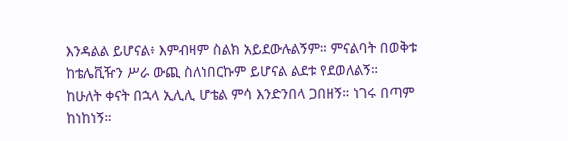እንዳልል ይሆናል፥ እምብዛም ስልክ አይደውሉልኝም። ምናልባት በወቅቱ ከቴሌቪዥን ሥራ ውጪ ስለነበርኩም ይሆናል ልደቱ የደወለልኝ።
ከሁለት ቀናት በኋላ ኢሊሊ ሆቴል ምሳ እንድንበላ ጋበዘኝ። ነገሩ በጣም ከነከነኝ።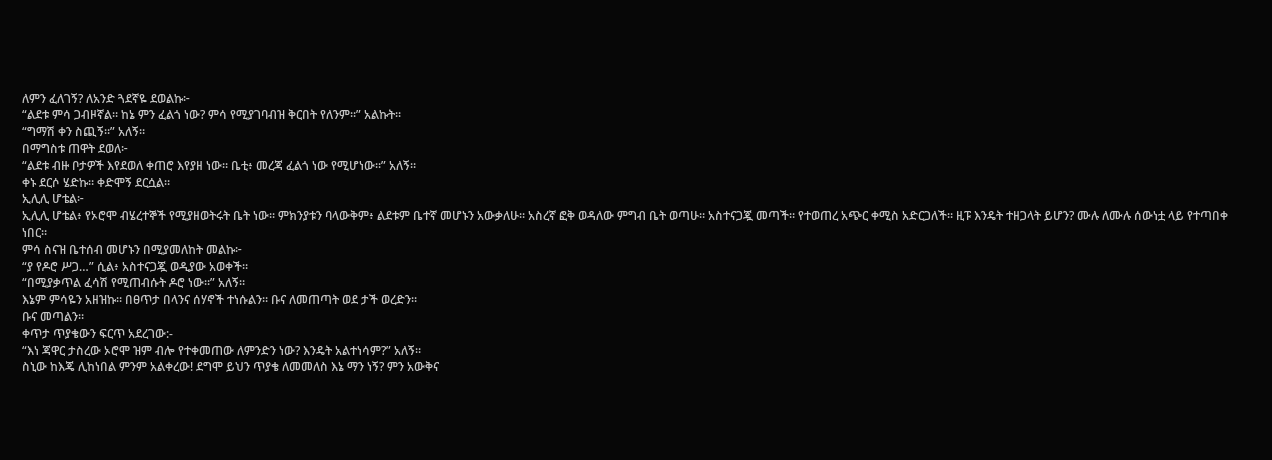ለምን ፈለገኝ? ለአንድ ጓደኛዬ ደወልኩ፦
“ልደቱ ምሳ ጋብዞኛል። ከኔ ምን ፈልጎ ነው? ምሳ የሚያገባብዝ ቅርበት የለንም።” አልኩት።
“ግማሽ ቀን ስጪኝ።” አለኝ።
በማግስቱ ጠዋት ደወለ፦
“ልደቱ ብዙ ቦታዎች እየደወለ ቀጠሮ እየያዘ ነው። ቤቲ፥ መረጃ ፈልጎ ነው የሚሆነው።” አለኝ።
ቀኑ ደርሶ ሄድኩ። ቀድሞኝ ደርሷል።
ኢሊሊ ሆቴል፦
ኢሊሊ ሆቴል፥ የኦሮሞ ብሄረተኞች የሚያዘወትሩት ቤት ነው፡፡ ምክንያቱን ባላውቅም፥ ልደቱም ቤተኛ መሆኑን አውቃለሁ፡፡ አስረኛ ፎቅ ወዳለው ምግብ ቤት ወጣሁ። አስተናጋጇ መጣች። የተወጠረ አጭር ቀሚስ አድርጋለች። ዚፑ እንዴት ተዘጋላት ይሆን? ሙሉ ለሙሉ ሰውነቷ ላይ የተጣበቀ ነበር።
ምሳ ስናዝ ቤተሰብ መሆኑን በሚያመለከት መልኩ፦
“ያ የዶሮ ሥጋ…” ሲል፥ አስተናጋጇ ወዲያው አወቀች።
“በሚያቃጥል ፈሳሽ የሚጠብሱት ዶሮ ነው።” አለኝ።
እኔም ምሳዬን አዘዝኩ። በፀጥታ በላንና ሰሃኖች ተነሱልን። ቡና ለመጠጣት ወደ ታች ወረድን።
ቡና መጣልን።
ቀጥታ ጥያቄውን ፍርጥ አደረገው:-
“እነ ጃዋር ታስረው ኦሮሞ ዝም ብሎ የተቀመጠው ለምንድን ነው? እንዴት አልተነሳም?” አለኝ።
ስኒው ከእጄ ሊከነበል ምንም አልቀረው! ደግሞ ይህን ጥያቄ ለመመለስ እኔ ማን ነኝ? ምን አውቅና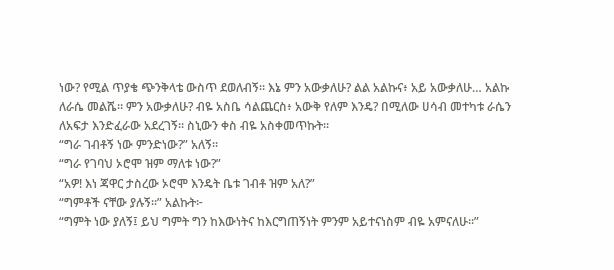ነው? የሚል ጥያቄ ጭንቅላቴ ውስጥ ደወለብኝ። እኔ ምን አውቃለሁ? ልል አልኩና፥ አይ አውቃለሁ… አልኩ ለራሴ መልሼ። ምን አውቃለሁ? ብዬ አስቤ ሳልጨርስ፥ አውቅ የለም እንዴ? በሚለው ሀሳብ መተካቱ ራሴን ለአፍታ እንድፈራው አደረገኝ። ስኒውን ቀስ ብዬ አስቀመጥኩት።
“ግራ ገብቶኝ ነው ምንድነው?” አለኝ፡፡
“ግራ የገባህ ኦሮሞ ዝም ማለቱ ነው?”
“አዎ! እነ ጃዋር ታስረው ኦሮሞ እንዴት ቤቱ ገብቶ ዝም አለ?”
“ግምቶች ናቸው ያሉኝ።” አልኩት፦
“ግምት ነው ያለኝ፤ ይህ ግምት ግን ከእውነትና ከእርግጠኝነት ምንም አይተናነስም ብዬ አምናለሁ።”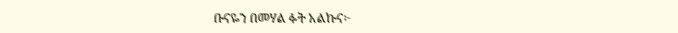ቡናዬን በመሃል ፉት አልኩና፦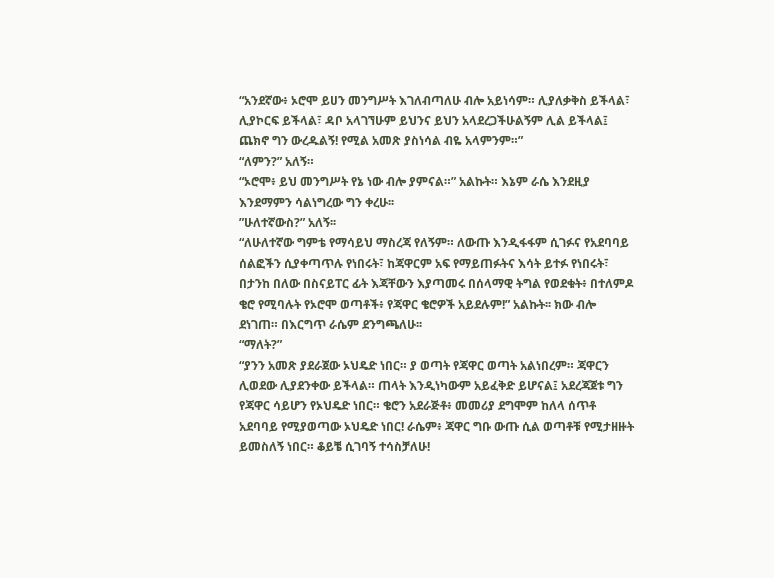“አንደኛው፥ ኦሮሞ ይሀን መንግሥት እገለብጣለሁ ብሎ አይነሳም። ሊያለቃቅስ ይችላል፣ ሊያኮርፍ ይችላል፣ ዳቦ አላገኘሁም ይህንና ይህን አላደረጋችሁልኝም ሊል ይችላል፤ ጨክኖ ግን ውረዱልኝ! የሚል አመጽ ያስነሳል ብዬ አላምንም።”
“ለምን?” አለኝ።
“ኦሮሞ፥ ይህ መንግሥት የኔ ነው ብሎ ያምናል።” አልኩት። እኔም ራሴ እንደዚያ እንደማምን ሳልነግረው ግን ቀረሁ፡፡
”ሁለተኛውስ?” አለኝ፡፡
“ለሁለተኛው ግምቴ የማሳይህ ማስረጃ የለኝም። ለውጡ እንዲፋፋም ሲገፉና የአደባባይ ሰልፎችን ሲያቀጣጥሉ የነበሩት፣ ከጃዋርም አፍ የማይጠፉትና እሳት ይተፉ የነበሩት፣ በታንከ በለው በስናይፐር ፊት እጃቸውን እያጣመሩ በሰላማዊ ትግል የወደቁት፥ በተለምዶ ቄሮ የሚባሉት የኦሮሞ ወጣቶች፥ የጃዋር ቄሮዎች አይደሉም!” አልኩት፡፡ ክው ብሎ ደነገጠ። በእርግጥ ራሴም ደንግጫለሁ፡፡
“ማለት?”
“ያንን አመጽ ያደራጀው ኦህዴድ ነበር። ያ ወጣት የጃዋር ወጣት አልነበረም። ጃዋርን ሊወደው ሊያደንቀው ይችላል። ጠላት እንዲነካውም አይፈቅድ ይሆናል፤ አደረጃጀቱ ግን የጃዋር ሳይሆን የኦህዴድ ነበር። ቄሮን አደራጅቶ፥ መመሪያ ደግሞም ከለላ ሰጥቶ አደባባይ የሚያወጣው ኦህዴድ ነበር! ራሴም፥ ጃዋር ግቡ ውጡ ሲል ወጣቶቹ የሚታዘዙት ይመስለኝ ነበር። ቆይቼ ሲገባኝ ተሳስቻለሁ!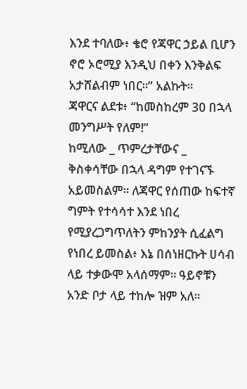እንደ ተባለው፥ ቄሮ የጃዋር ኃይል ቢሆን ኖሮ ኦሮሚያ እንዲህ በቀን እንቅልፍ አታሸልብም ነበር።” አልኩት።
ጃዋርና ልደቱ፥ “ከመስከረም 30 በኋላ መንግሥት የለም!”
ከሚለው _ ጥምረታቸውና _ ቅስቀሳቸው በኋላ ዳግም የተገናኙ
አይመስልም፡፡ ለጃዋር የሰጠው ከፍተኛ ግምት የተሳሳተ እንደ ነበረ የሚያረጋግጥለትን ምከንያት ሲፈልግ የነበረ ይመስል፥ እኔ በሰነዘርኩት ሀሳብ ላይ ተቃውሞ አላሰማም። ዓይኖቹን አንድ ቦታ ላይ ተከሎ ዝም አለ፡፡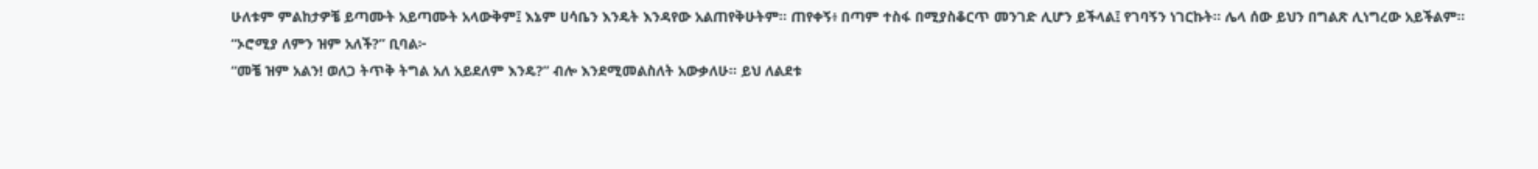ሁለቱም ምልከታዎቼ ይጣሙት አይጣሙት አላውቅም፤ እኔም ሀሳቤን እንዴት እንዳየው አልጠየቅሁትም። ጠየቀኝ፥ በጣም ተስፋ በሚያስቆርጥ መንገድ ሊሆን ይችላል፤ የገባኝን ነገርኩት፡፡ ሌላ ሰው ይህን በግልጽ ሊነግረው አይችልም፡፡
“ኦሮሚያ ለምን ዝም አለች?” ቢባል፦
“መቼ ዝም አልን! ወለጋ ትጥቅ ትግል አለ አይደለም እንዴ?” ብሎ እንደሚመልስለት አውቃለሁ፡፡ ይህ ለልደቱ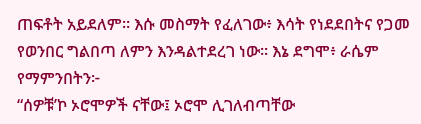ጠፍቶት አይደለም። እሱ መስማት የፈለገው፥ እሳት የነደደበትና የጋመ የወንበር ግልበጣ ለምን እንዳልተደረገ ነው፡፡ እኔ ደግሞ፥ ራሴም የማምንበትን፦
“ሰዎቹ’ኮ ኦሮሞዎች ናቸው፤ ኦሮሞ ሊገለብጣቸው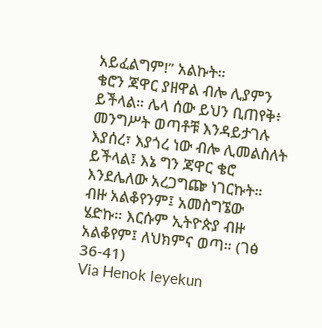አይፈልግም!” አልኩት።
ቄሮን ጃዋር ያዘዋል ብሎ ሊያምን ይችላል። ሌላ ሰው ይህን ቢጠየቅ፥ መንግሥት ወጣቶቹ እንዳይታገሉ እያሰረ፣ እያጎረ ነው ብሎ ሊመልስለት ይችላል፤ እኔ ግን ጃዋር ቄሮ እንደሌለው አረጋግጬ ነገርኩት።
ብዙ አልቆየንም፤ አመስግኜው ሄድኩ። እርሱም ኢትዮጵያ ብዙ አልቆየም፤ ለህክምና ወጣ። (ገፅ 36-41)
Via Henok leyekun